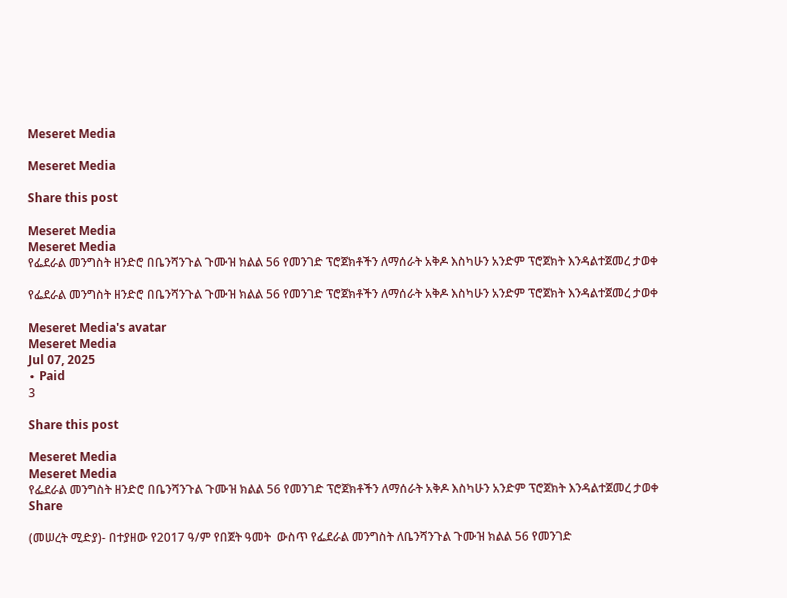Meseret Media

Meseret Media

Share this post

Meseret Media
Meseret Media
የፌደራል መንግስት ዘንድሮ በቤንሻንጉል ጉሙዝ ክልል 56 የመንገድ ፕሮጀክቶችን ለማሰራት አቅዶ እስካሁን አንድም ፕሮጀክት እንዳልተጀመረ ታወቀ

የፌደራል መንግስት ዘንድሮ በቤንሻንጉል ጉሙዝ ክልል 56 የመንገድ ፕሮጀክቶችን ለማሰራት አቅዶ እስካሁን አንድም ፕሮጀክት እንዳልተጀመረ ታወቀ

Meseret Media's avatar
Meseret Media
Jul 07, 2025
∙ Paid
3

Share this post

Meseret Media
Meseret Media
የፌደራል መንግስት ዘንድሮ በቤንሻንጉል ጉሙዝ ክልል 56 የመንገድ ፕሮጀክቶችን ለማሰራት አቅዶ እስካሁን አንድም ፕሮጀክት እንዳልተጀመረ ታወቀ
Share

(መሠረት ሚድያ)- በተያዘው የ2017 ዓ/ም የበጀት ዓመት  ውስጥ የፌደራል መንግስት ለቤንሻንጉል ጉሙዝ ክልል 56 የመንገድ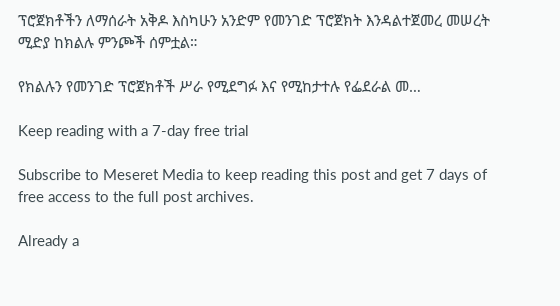ፕሮጀክቶችን ለማሰራት አቅዶ እስካሁን አንድም የመንገድ ፕሮጀክት እንዳልተጀመረ መሠረት ሚድያ ከክልሉ ምንጮች ሰምቷል።

የክልሉን የመንገድ ፕሮጀክቶች ሥራ የሚደግፉ እና የሚከታተሉ የፌደራል መ…

Keep reading with a 7-day free trial

Subscribe to Meseret Media to keep reading this post and get 7 days of free access to the full post archives.

Already a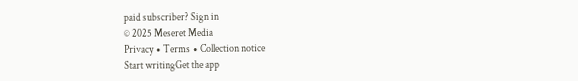paid subscriber? Sign in
© 2025 Meseret Media
Privacy ∙ Terms ∙ Collection notice
Start writingGet the app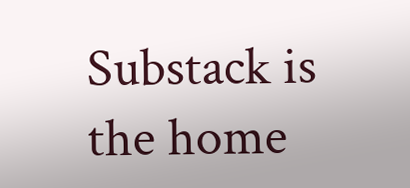Substack is the home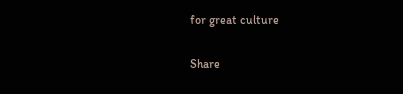for great culture

Share